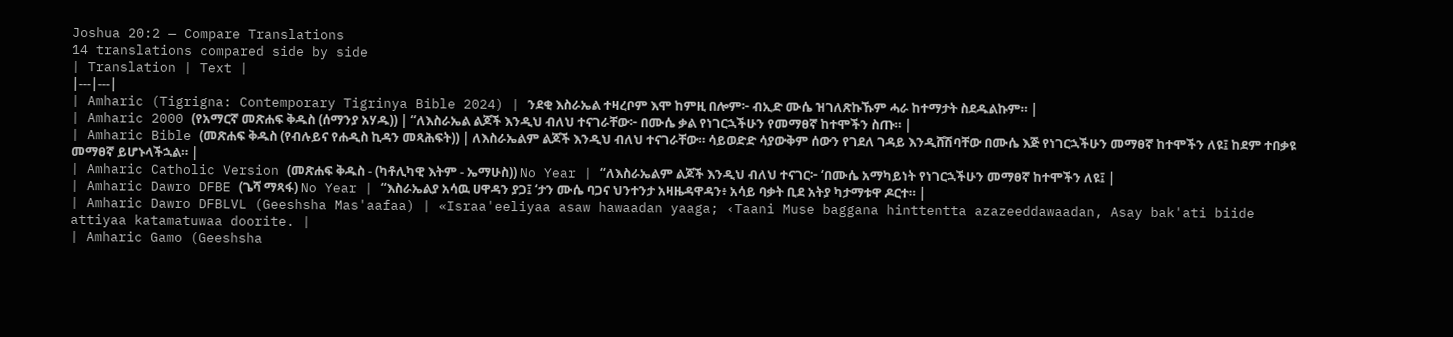Joshua 20:2 — Compare Translations
14 translations compared side by side
| Translation | Text |
|---|---|
| Amharic (Tigrigna: Contemporary Tigrinya Bible 2024) | ንደቂ እስራኤል ተዛረቦም እሞ ከምዚ በሎም፦ ብኢድ ሙሴ ዝገለጽኩኹም ሓራ ከተማታት ስደዱልኩም። |
| Amharic 2000 (የአማርኛ መጽሐፍ ቅዱስ (ሰማንያ አሃዱ)) | “ለእስራኤል ልጆች እንዲህ ብለህ ተናገራቸው፦ በሙሴ ቃል የነገርኋችሁን የመማፀኛ ከተሞችን ስጡ። |
| Amharic Bible (መጽሐፍ ቅዱስ (የብሉይና የሐዲስ ኪዳን መጻሕፍት)) | ለእስራኤልም ልጆች እንዲህ ብለህ ተናገራቸው። ሳይወድድ ሳያውቅም ሰውን የገደለ ገዳይ እንዲሸሽባቸው በሙሴ እጅ የነገርኋችሁን መማፀኛ ከተሞችን ለዩ፤ ከደም ተበቃዩ መማፀኛ ይሆኑላችኋል። |
| Amharic Catholic Version (መጽሐፍ ቅዱስ - (ካቶሊካዊ እትም - ኤማሁስ)) No Year | “ለእስራኤልም ልጆች እንዲህ ብለህ ተናገር፦ ‘በሙሴ አማካይነት የነገርኋችሁን መማፀኛ ከተሞችን ለዩ፤ |
| Amharic Dawro DFBE (ጌሻ ማጻፋ) No Year | “እስራኤልያ አሳዉ ሀዋዳን ያጋ፤ ‘ታን ሙሴ ባጋና ህንተንታ አዛዜዳዋዳን፥ አሳይ ባቃት ቢደ አትያ ካታማቱዋ ዶርተ። |
| Amharic Dawro DFBLVL (Geeshsha Mas'aafaa) | «Israa'eeliyaa asaw hawaadan yaaga; ‹Taani Muse baggana hinttentta azazeeddawaadan, Asay bak'ati biide attiyaa katamatuwaa doorite. |
| Amharic Gamo (Geeshsha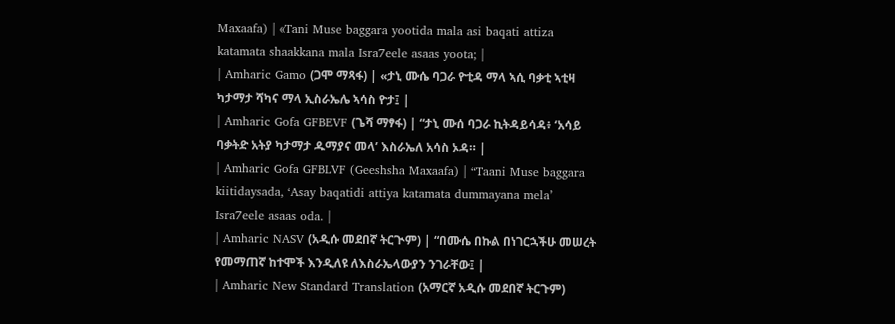Maxaafa) | «Tani Muse baggara yootida mala asi baqati attiza katamata shaakkana mala Isra7eele asaas yoota; |
| Amharic Gamo (ጋሞ ማጻፋ) | «ታኒ ሙሴ ባጋራ ዮቲዳ ማላ ኣሲ ባቃቲ ኣቲዛ ካታማታ ሻካና ማላ ኢስራኤሌ ኣሳስ ዮታ፤ |
| Amharic Gofa GFBEVF (ጌሻ ማፃፋ) | “ታኒ ሙሰ ባጋራ ኪትዳይሳዳ፥ ‘አሳይ ባቃትድ አትያ ካታማታ ዱማያና መላ’ እስራኤለ አሳስ ኦዳ። |
| Amharic Gofa GFBLVF (Geeshsha Maxaafa) | “Taani Muse baggara kiitidaysada, ‘Asay baqatidi attiya katamata dummayana mela’ Isra7eele asaas oda. |
| Amharic NASV (አዲሱ መደበኛ ትርጒም) | “በሙሴ በኩል በነገርኋችሁ መሠረት የመማጠኛ ከተሞች እንዲለዩ ለእስራኤላውያን ንገራቸው፤ |
| Amharic New Standard Translation (አማርኛ አዲሱ መደበኛ ትርጉም)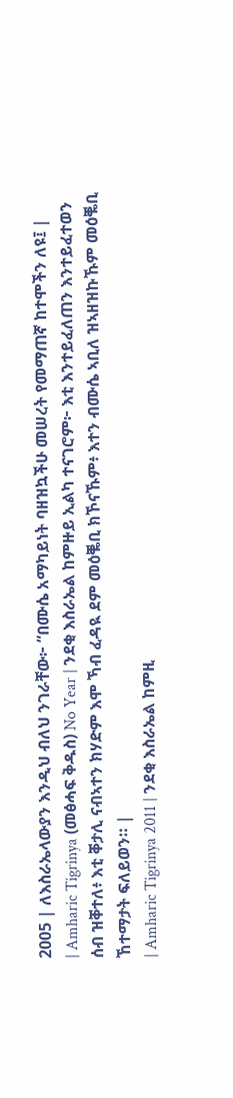2005 | ለእስራኤላውያን እንዲህ ብለህ ንገራቸው፦ “በሙሴ አማካይነት ባዘዝኳችሁ መሠረት የመማጠኛ ከተሞችን ለዩ፤ |
| Amharic Tigrinya (መፅሓፍ ቅዱስ) No Year | ንደቂ እስራኤል ከምዙይ ኢልካ ተናገሮም፦ እቲ እንተይፈለጠን እንተይፈተወን ሰብ ዝቐተለ፥ እቲ ቐታሊ ናብኣተን ክሃድም እሞ ኻብ ፈዳዪ ደም መዕቘቢ ክኾናኹም፥ እተን ብሙሴ ኣቢለ ዝኣዘዝኩኹም መዕቘቢ ኸተማታት ፍለይወን። |
| Amharic Tigrinya 2011 | ንደቂ እስራኤል ከምዚ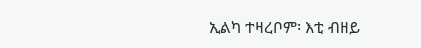ኢልካ ተዛረቦም፡ እቲ ብዘይ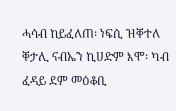ሓሳብ ከይፈለጠ፡ ነፍሲ ዝቐተለ ቐታሊ ናብኤን ኪሀድም እሞ፡ ካብ ፈዳይ ደም መዕቆቢ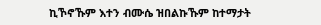ኪኾኖኹም እተን ብሙሴ ዝበልኩኹም ከተማታት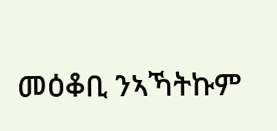መዕቆቢ ንኣኻትኩም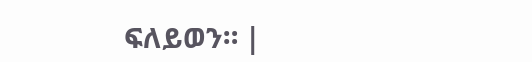ፍለይወን። |